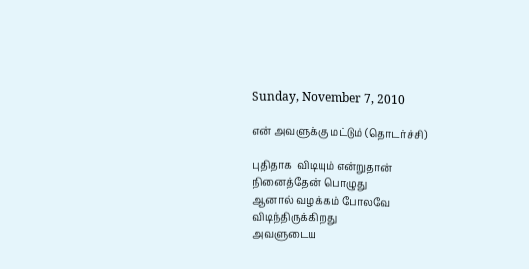Sunday, November 7, 2010

என் அவளுக்கு மட்டும் (தொடர்ச்சி)

புதிதாக  விடியும் என்றுதான்
நினைத்தேன் பொழுது
ஆனால் வழக்கம் போலவே
விடிந்திருக்கிறது
அவளுடைய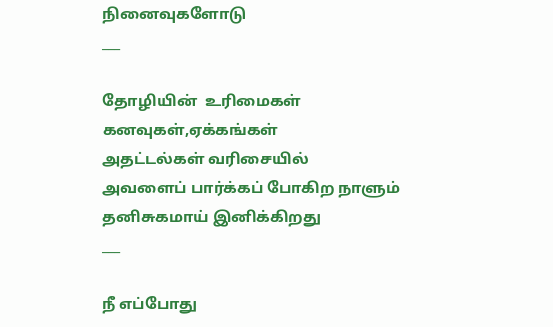நினைவுகளோடு
___

தோழியின்  உரிமைகள்
கனவுகள்,ஏக்கங்கள்
அதட்டல்கள் வரிசையில்
அவளைப் பார்க்கப் போகிற நாளும்
தனிசுகமாய் இனிக்கிறது
___

நீ எப்போது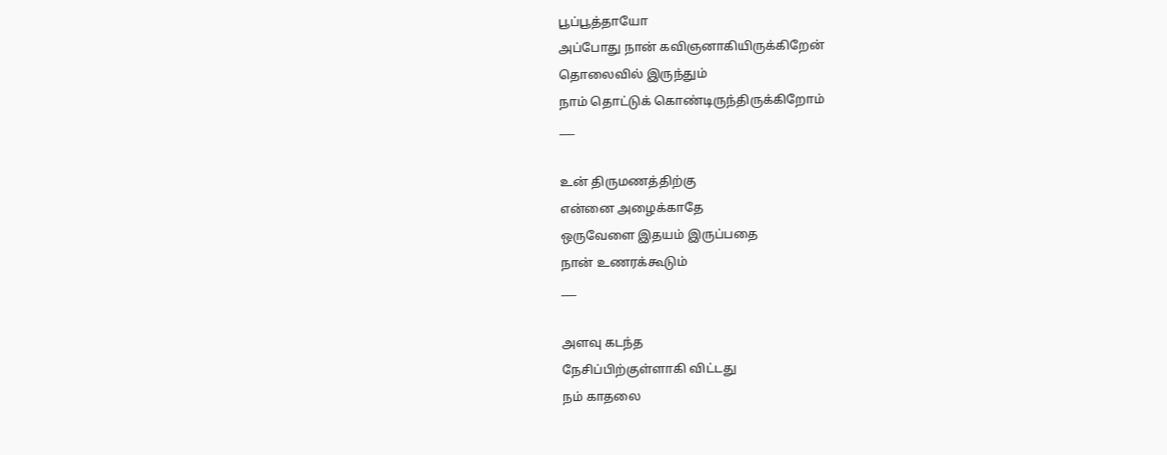பூப்பூத்தாயோ
அப்போது நான் கவிஞனாகியிருக்கிறேன்
தொலைவில் இருந்தும்
நாம் தொட்டுக் கொண்டிருந்திருக்கிறோம்
___

உன் திருமணத்திற்கு
என்னை அழைக்காதே
ஒருவேளை இதயம் இருப்பதை
நான் உணரக்கூடும்
___

அளவு கடந்த
நேசிப்பிற்குள்ளாகி விட்டது
நம் காதலை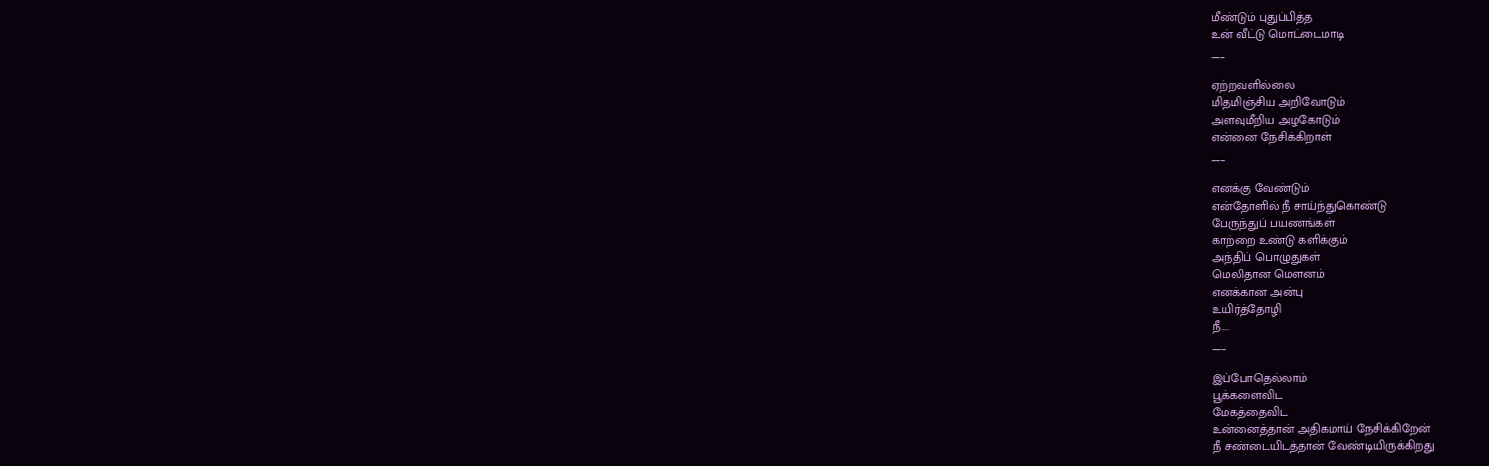மீண்டும் புதுப்பித்த
உன் வீட்டு மொட்டைமாடி
___

ஏற்றவளில்லை
மிதமிஞ்சிய அறிவோடும்
அளவுமீறிய அழகோடும்
என்னை நேசிக்கிறாள்
___

எனக்கு வேண்டும்
என்தோளில் நீ சாய்ந்துகொண்டு
பேருந்துப் பயணங்கள்
காற்றை உண்டு களிக்கும்
அந்திப் பொழுதுகள்
மெலிதான மௌனம்
எனக்கான அன்பு
உயிர்த்தோழி
நீ....
___

இப்போதெல்லாம்
பூக்களைவிட
மேகத்தைவிட
உன்னைத்தான் அதிகமாய் நேசிக்கிறேன்
நீ சண்டையிடத்தான் வேண்டியிருக்கிறது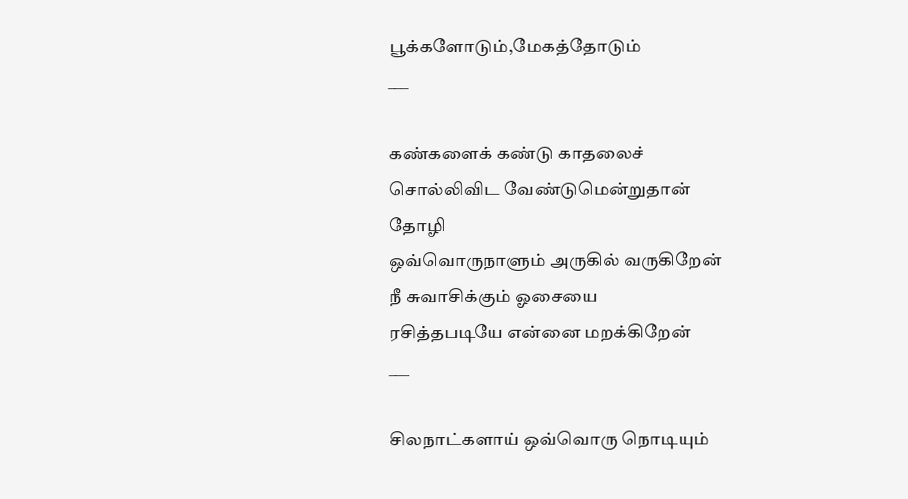பூக்களோடும்,மேகத்தோடும்
___

கண்களைக் கண்டு காதலைச்
சொல்லிவிட வேண்டுமென்றுதான்
தோழி
ஒவ்வொருநாளும் அருகில் வருகிறேன்
நீ சுவாசிக்கும் ஓசையை
ரசித்தபடியே என்னை மறக்கிறேன்
___

சிலநாட்களாய் ஒவ்வொரு நொடியும்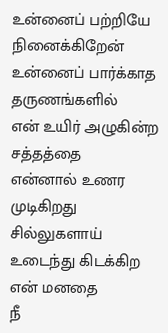உன்னைப் பற்றியே நினைக்கிறேன்
உன்னைப் பார்க்காத தருணங்களில்
என் உயிர் அழுகின்ற சத்தத்தை
என்னால் உணர முடிகிறது
சில்லுகளாய் உடைந்து கிடக்கிற
என் மனதை
நீ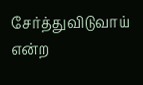சேர்த்துவிடுவாய் என்ற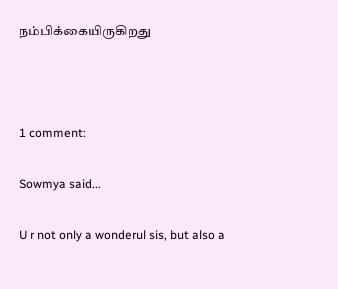நம்பிக்கையிருகிறது



1 comment:

Sowmya said...

U r not only a wonderul sis, but also a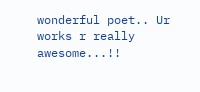wonderful poet.. Ur works r really awesome...!!